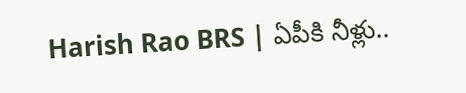Harish Rao BRS | ఏపీకి నీళ్లు..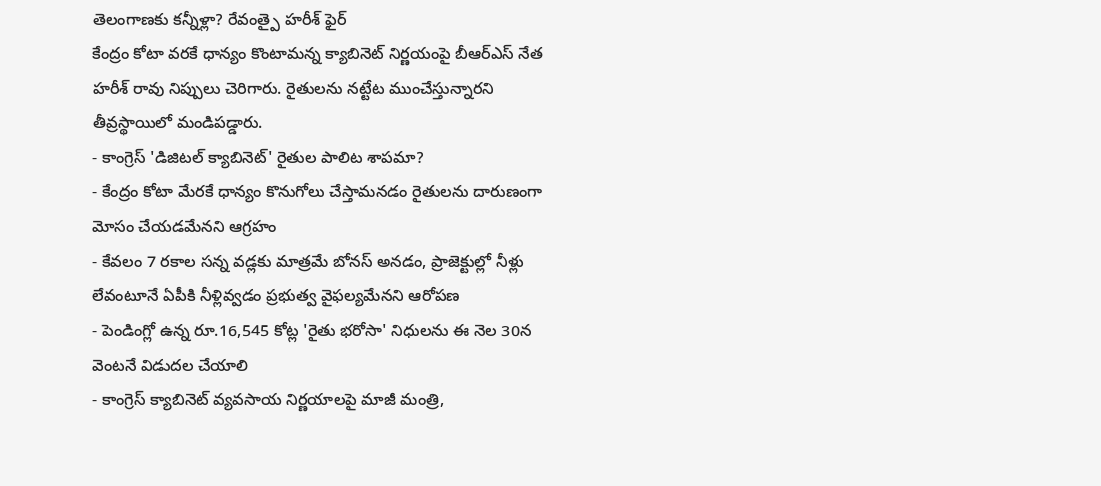తెలంగాణకు కన్నీళ్లా? రేవంత్పై హరీశ్ ఫైర్
కేంద్రం కోటా వరకే ధాన్యం కొంటామన్న క్యాబినెట్ నిర్ణయంపై బీఆర్ఎస్ నేత హరీశ్ రావు నిప్పులు చెరిగారు. రైతులను నట్టేట ముంచేస్తున్నారని తీవ్రస్థాయిలో మండిపడ్డారు.
- కాంగ్రెస్ 'డిజిటల్ క్యాబినెట్' రైతుల పాలిట శాపమా?
- కేంద్రం కోటా మేరకే ధాన్యం కొనుగోలు చేస్తామనడం రైతులను దారుణంగా మోసం చేయడమేనని ఆగ్రహం
- కేవలం 7 రకాల సన్న వడ్లకు మాత్రమే బోనస్ అనడం, ప్రాజెక్టుల్లో నీళ్లు లేవంటూనే ఏపీకి నీళ్లివ్వడం ప్రభుత్వ వైఫల్యమేనని ఆరోపణ
- పెండింగ్లో ఉన్న రూ.16,545 కోట్ల 'రైతు భరోసా' నిధులను ఈ నెల 30న వెంటనే విడుదల చేయాలి
- కాంగ్రెస్ క్యాబినెట్ వ్యవసాయ నిర్ణయాలపై మాజీ మంత్రి,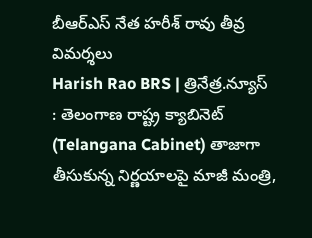బీఆర్ఎస్ నేత హరీశ్ రావు తీవ్ర విమర్శలు
Harish Rao BRS | త్రినేత్ర.న్యూస్ : తెలంగాణ రాష్ట్ర క్యాబినెట్ (Telangana Cabinet) తాజాగా తీసుకున్న నిర్ణయాలపై మాజీ మంత్రి,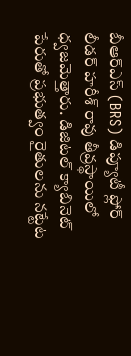బీఆర్ఎస్ (BRS) డిప్యూటీ ఫ్లోర్ లీడర్ హరీశ్ రావు తీవ్రస్థాయిలో ధ్వజమెత్తారు. డిజిటల్ క్యాబినెట్ పేరుతో ప్రభుత్వం రైతులను నట్టేట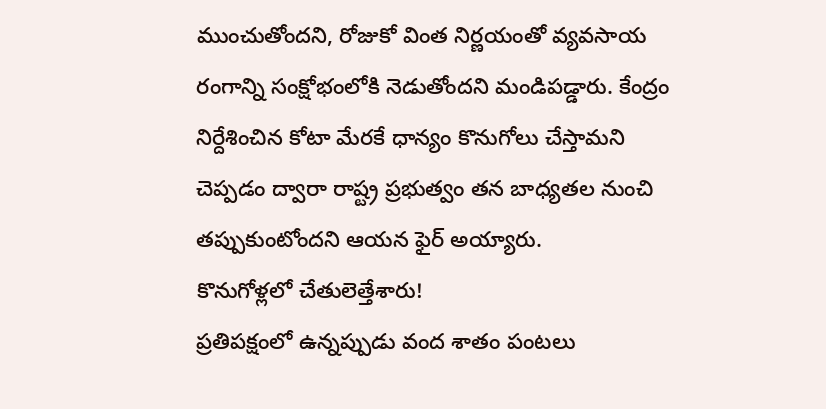ముంచుతోందని, రోజుకో వింత నిర్ణయంతో వ్యవసాయ రంగాన్ని సంక్షోభంలోకి నెడుతోందని మండిపడ్డారు. కేంద్రం నిర్దేశించిన కోటా మేరకే ధాన్యం కొనుగోలు చేస్తామని చెప్పడం ద్వారా రాష్ట్ర ప్రభుత్వం తన బాధ్యతల నుంచి తప్పుకుంటోందని ఆయన ఫైర్ అయ్యారు.
కొనుగోళ్లలో చేతులెత్తేశారు!
ప్రతిపక్షంలో ఉన్నప్పుడు వంద శాతం పంటలు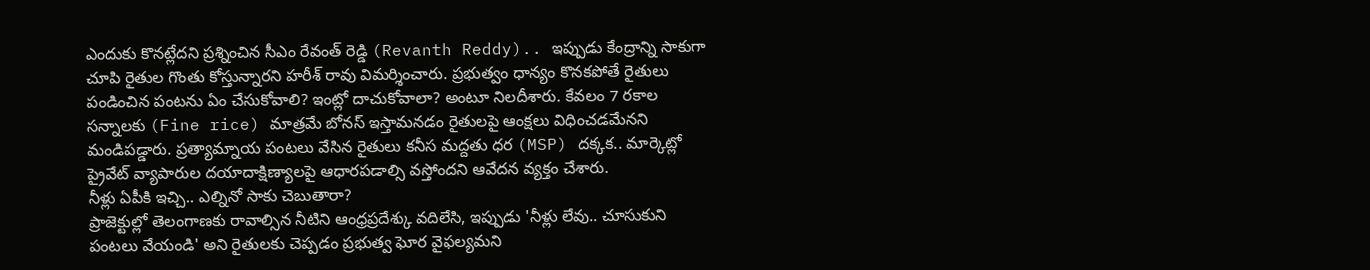ఎందుకు కొనట్లేదని ప్రశ్నించిన సీఎం రేవంత్ రెడ్డి (Revanth Reddy).. ఇప్పుడు కేంద్రాన్ని సాకుగా చూపి రైతుల గొంతు కోస్తున్నారని హరీశ్ రావు విమర్శించారు. ప్రభుత్వం ధాన్యం కొనకపోతే రైతులు పండించిన పంటను ఏం చేసుకోవాలి? ఇంట్లో దాచుకోవాలా? అంటూ నిలదీశారు. కేవలం 7 రకాల సన్నాలకు (Fine rice) మాత్రమే బోనస్ ఇస్తామనడం రైతులపై ఆంక్షలు విధించడమేనని మండిపడ్డారు. ప్రత్యామ్నాయ పంటలు వేసిన రైతులు కనీస మద్దతు ధర (MSP) దక్కక.. మార్కెట్లో ప్రైవేట్ వ్యాపారుల దయాదాక్షిణ్యాలపై ఆధారపడాల్సి వస్తోందని ఆవేదన వ్యక్తం చేశారు.
నీళ్లు ఏపీకి ఇచ్చి.. ఎల్నినో సాకు చెబుతారా?
ప్రాజెక్టుల్లో తెలంగాణకు రావాల్సిన నీటిని ఆంధ్రప్రదేశ్కు వదిలేసి, ఇప్పుడు 'నీళ్లు లేవు.. చూసుకుని పంటలు వేయండి' అని రైతులకు చెప్పడం ప్రభుత్వ ఘోర వైఫల్యమని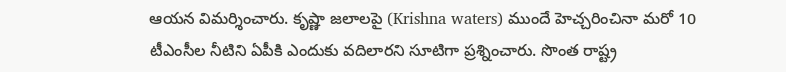ఆయన విమర్శించారు. కృష్ణా జలాలపై (Krishna waters) ముందే హెచ్చరించినా మరో 10 టీఎంసీల నీటిని ఏపీకి ఎందుకు వదిలారని సూటిగా ప్రశ్నించారు. సొంత రాష్ట్ర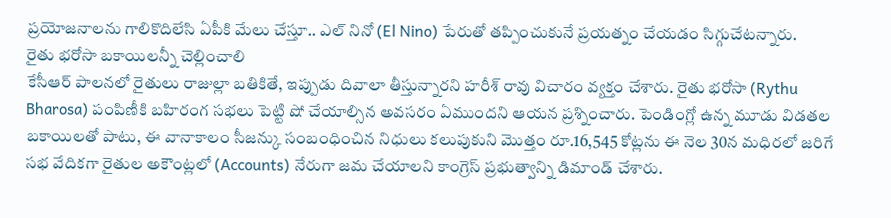ప్రయోజనాలను గాలికొదిలేసి ఏపీకి మేలు చేస్తూ.. ఎల్ నినో (El Nino) పేరుతో తప్పించుకునే ప్రయత్నం చేయడం సిగ్గుచేటన్నారు.
రైతు భరోసా బకాయిలన్నీ చెల్లించాలి
కేసీఆర్ పాలనలో రైతులు రాజుల్లా బతికితే, ఇప్పుడు దివాలా తీస్తున్నారని హరీశ్ రావు విచారం వ్యక్తం చేశారు. రైతు భరోసా (Rythu Bharosa) పంపిణీకి బహిరంగ సభలు పెట్టి షో చేయాల్సిన అవసరం ఏముందని ఆయన ప్రశ్నించారు. పెండింగ్లో ఉన్న మూడు విడతల బకాయిలతో పాటు, ఈ వానాకాలం సీజన్కు సంబంధించిన నిధులు కలుపుకుని మొత్తం రూ.16,545 కోట్లను ఈ నెల 30న మధిరలో జరిగే సభ వేదికగా రైతుల అకౌంట్లలో (Accounts) నేరుగా జమ చేయాలని కాంగ్రెస్ ప్రభుత్వాన్ని డిమాండ్ చేశారు.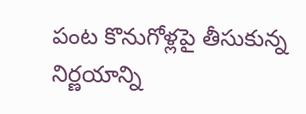పంట కొనుగోళ్లపై తీసుకున్న నిర్ణయాన్ని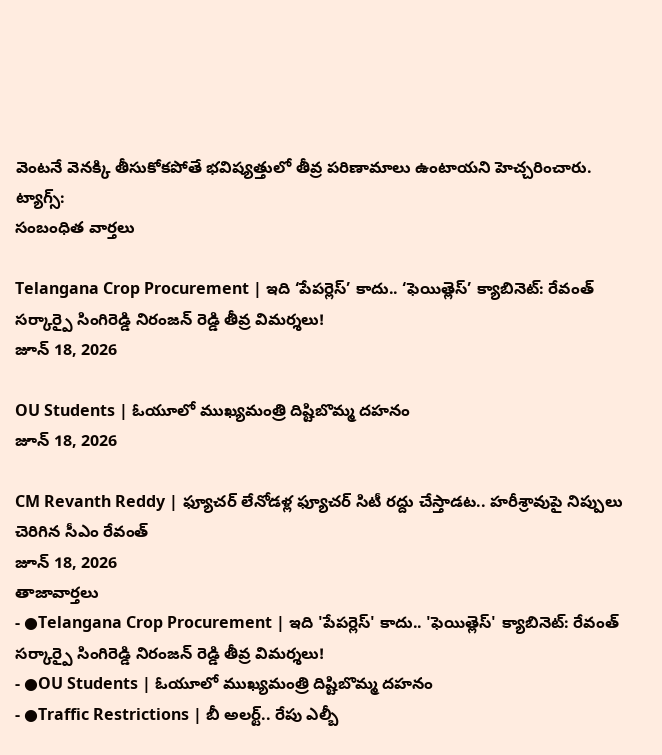వెంటనే వెనక్కి తీసుకోకపోతే భవిష్యత్తులో తీవ్ర పరిణామాలు ఉంటాయని హెచ్చరించారు.
ట్యాగ్స్:
సంబంధిత వార్తలు

Telangana Crop Procurement | ఇది ‘పేపర్లెస్’ కాదు.. ‘ఫెయిత్లెస్’ క్యాబినెట్: రేవంత్ సర్కార్పై సింగిరెడ్డి నిరంజన్ రెడ్డి తీవ్ర విమర్శలు!
జూన్ 18, 2026

OU Students | ఓయూలో ముఖ్యమంత్రి దిష్టిబొమ్మ దహనం
జూన్ 18, 2026

CM Revanth Reddy | ఫ్యూచర్ లేనోడళ్ల ఫ్యూచర్ సిటీ రద్దు చేస్తాడట.. హరీశ్రావుపై నిప్పులు చెరిగిన సీఎం రేవంత్
జూన్ 18, 2026
తాజావార్తలు
- ●Telangana Crop Procurement | ఇది 'పేపర్లెస్' కాదు.. 'ఫెయిత్లెస్' క్యాబినెట్: రేవంత్ సర్కార్పై సింగిరెడ్డి నిరంజన్ రెడ్డి తీవ్ర విమర్శలు!
- ●OU Students | ఓయూలో ముఖ్యమంత్రి దిష్టిబొమ్మ దహనం
- ●Traffic Restrictions | బీ అలర్ట్.. రేపు ఎల్బీ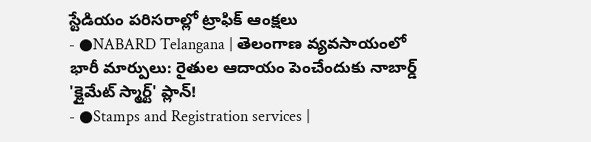స్టేడియం పరిసరాల్లో ట్రాఫిక్ ఆంక్షలు
- ●NABARD Telangana | తెలంగాణ వ్యవసాయంలో భారీ మార్పులు: రైతుల ఆదాయం పెంచేందుకు నాబార్డ్ 'క్లైమేట్ స్మార్ట్' ప్లాన్!
- ●Stamps and Registration services |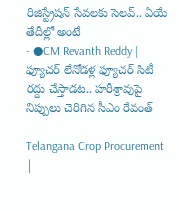రిజిస్ట్రేషన్ సేవలకు సెలవ్.. ఏయే తేదీల్లో అంటే
- ●CM Revanth Reddy | ఫ్యూచర్ లేనోడళ్ల ఫ్యూచర్ సిటీ రద్దు చేస్తాడట.. హరీశ్రావుపై నిప్పులు చెరిగిన సీఎం రేవంత్

Telangana Crop Procurement |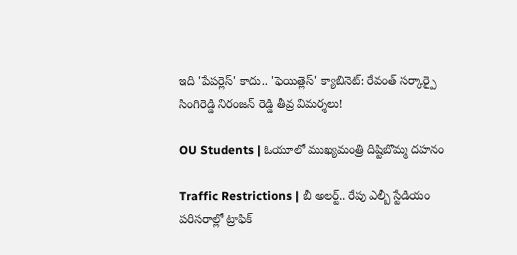ఇది 'పేపర్లెస్' కాదు.. 'ఫెయిత్లెస్' క్యాబినెట్: రేవంత్ సర్కార్పై సింగిరెడ్డి నిరంజన్ రెడ్డి తీవ్ర విమర్శలు!

OU Students | ఓయూలో ముఖ్యమంత్రి దిష్టిబొమ్మ దహనం

Traffic Restrictions | బీ అలర్ట్.. రేపు ఎల్బీ స్టేడియం పరిసరాల్లో ట్రాఫిక్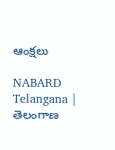ఆంక్షలు

NABARD Telangana | తెలంగాణ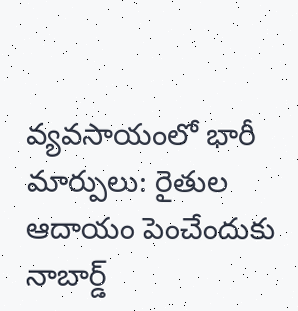వ్యవసాయంలో భారీ మార్పులు: రైతుల ఆదాయం పెంచేందుకు నాబార్డ్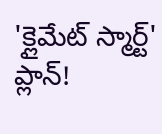'క్లైమేట్ స్మార్ట్' ప్లాన్!